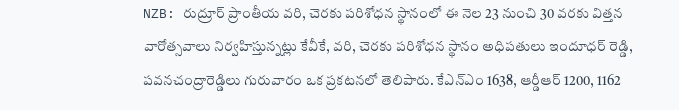NZB: రుద్రూర్ ప్రాంతీయ వరి, చెరకు పరిశోధన స్థానంలో ఈ నెల 23 నుంచి 30 వరకు విత్తన వారోత్సవాలు నిర్వహిస్తున్నట్లు కేవీకే, వరి, చెరకు పరిశోధన స్థానం అధిపతులు ఇందూధర్ రెడ్డి, పవనచంద్రారెడ్డిలు గురువారం ఒక ప్రకటనలో తెలిపారు. కేఎన్ఎం 1638, ఆర్డీఆర్ 1200, 1162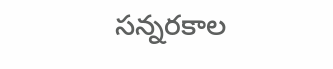సన్నరకాల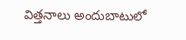విత్తనాలు అందుబాటులో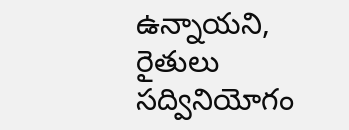ఉన్నాయని, రైతులు సద్వినియోగం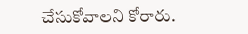చేసుకోవాలని కోరారు.